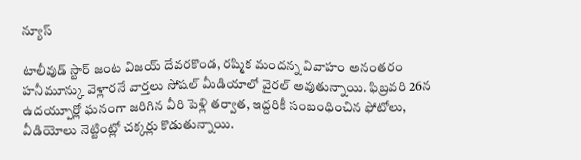న్యూస్

టాలీవుడ్ స్టార్ జంట విజయ్ దేవరకొండ, రష్మిక మందన్న వివాహం అనంతరం హనీమూన్కు వెళ్లారనే వార్తలు సోషల్ మీడియాలో వైరల్ అవుతున్నాయి. ఫిబ్రవరి 26న ఉదయ్పూర్లో ఘనంగా జరిగిన వీరి పెళ్లి తర్వాత, ఇద్దరికీ సంబంధించిన ఫోటోలు, వీడియోలు నెట్టింట్లో చక్కర్లు కొడుతున్నాయి.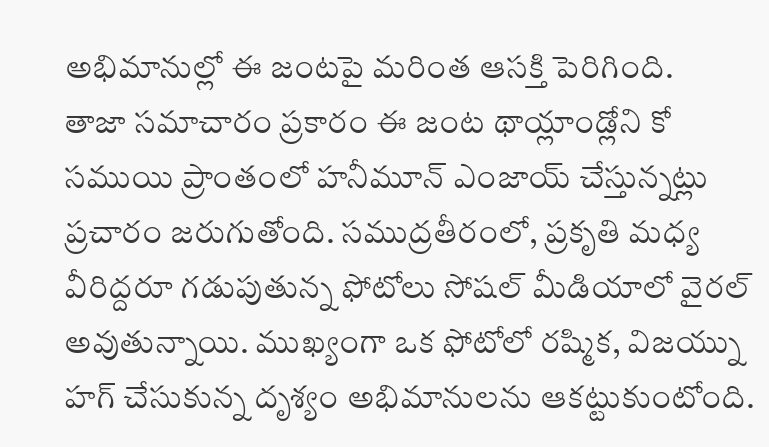అభిమానుల్లో ఈ జంటపై మరింత ఆసక్తి పెరిగింది.
తాజా సమాచారం ప్రకారం ఈ జంట థాయ్లాండ్లోని కో సముయి ప్రాంతంలో హనీమూన్ ఎంజాయ్ చేస్తున్నట్లు ప్రచారం జరుగుతోంది. సముద్రతీరంలో, ప్రకృతి మధ్య వీరిద్దరూ గడుపుతున్న ఫోటోలు సోషల్ మీడియాలో వైరల్ అవుతున్నాయి. ముఖ్యంగా ఒక ఫోటోలో రష్మిక, విజయ్ను హగ్ చేసుకున్న దృశ్యం అభిమానులను ఆకట్టుకుంటోంది.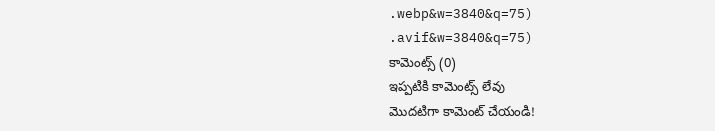.webp&w=3840&q=75)
.avif&w=3840&q=75)
కామెంట్స్ (0)
ఇప్పటికి కామెంట్స్ లేవు
మొదటిగా కామెంట్ చేయండి!